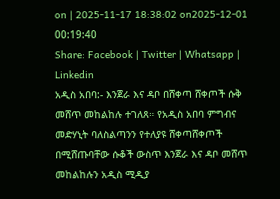on | 2025-11-17 18:38:02 on2025-12-01 00:19:40
Share: Facebook | Twitter | Whatsapp | Linkedin
አዲስ አበባ:- እንጀራ እና ዳቦ በሸቀጣ ሸቀጦች ሱቅ መሸጥ መከልከሉ ተገለጸ። የአዲስ አበባ ምግብና መድሃኒት ባለስልጣንን የተለያዩ ሸቀጣሸቀጦች በሚሸጡባቸው ሱቆች ውስጥ እንጀራ እና ዳቦ መሸጥ መከልከሉን አዲስ ሚዲያ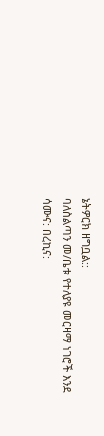ኔትዎርክ ዘግቧል::
ባለስልጣን መ/ቤቱ የተለያዩ መርዛማ ነገሮች እንደ ሳሙና: በረኪና: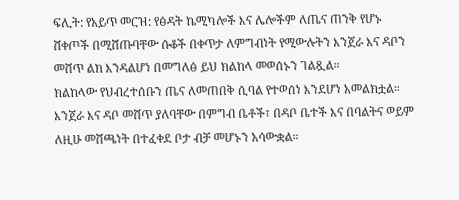ፍሊት: የአይጥ መርዝ: የፅዳት ኬሚካሎች እና ሌሎችም ለጤና ጠንቅ የሆኑ ሸቀጦች በሚሸጡባቸው ሱቆች በቀጥታ ለምግብነት የሚውሉትን እንጀራ እና ዳቦን መሸጥ ልክ እንዳልሆነ በመግለፅ ይህ ክልከላ መወሰኑን ገልጿል።
ክልከላው የህብረተሰቡን ጤና ለመጠበቅ ሲባል የተወሰነ እንደሆነ አመልክቷል። እንጀራ እና ዳቦ መሸጥ ያለባቸው በምግብ ቤቶች፣ በዳቦ ቤተች እና በባልትና ወይም ለዚሁ መሸጫነት በተፈቀደ ቦታ ብቻ መሆኑን አሳውቋል።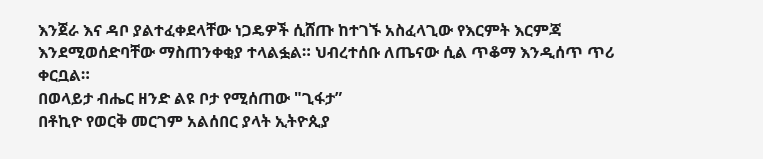እንጀራ እና ዳቦ ያልተፈቀደላቸው ነጋዴዎች ሲሸጡ ከተገኙ አስፈላጊው የእርምት እርምጃ እንደሚወሰድባቸው ማስጠንቀቂያ ተላልፏል። ህብረተሰቡ ለጤናው ሲል ጥቆማ እንዲሰጥ ጥሪ ቀርቧል።
በወላይታ ብሔር ዘንድ ልዩ ቦታ የሚሰጠው "ጊፋታ”
በቶኪዮ የወርቅ መርገም አልሰበር ያላት ኢትዮጲያ